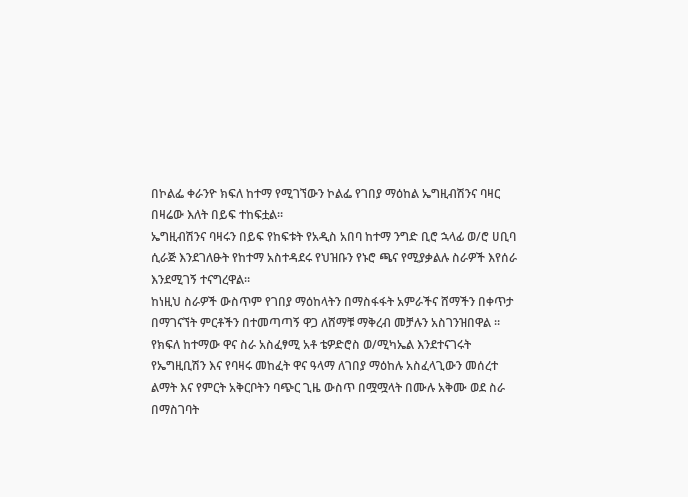በኮልፌ ቀራንዮ ክፍለ ከተማ የሚገኘውን ኮልፌ የገበያ ማዕከል ኤግዚብሽንና ባዛር በዛሬው እለት በይፍ ተከፍቷል።
ኤግዚብሽንና ባዛሩን በይፍ የከፍቱት የአዲስ አበባ ከተማ ንግድ ቢሮ ኋላፊ ወ/ሮ ሀቢባ ሲራጅ እንደገለፁት የከተማ አስተዳደሩ የህዝቡን የኑሮ ጫና የሚያቃልሉ ስራዎች እየሰራ እንደሚገኝ ተናግረዋል።
ከነዚህ ስራዎች ውስጥም የገበያ ማዕከላትን በማስፋፋት አምራችና ሸማችን በቀጥታ በማገናኘት ምርቶችን በተመጣጣኝ ዋጋ ለሸማቹ ማቅረብ መቻሉን አስገንዝበዋል ።
የክፍለ ከተማው ዋና ስራ አስፈፃሚ አቶ ቴዎድሮስ ወ/ሚካኤል እንደተናገሩት የኤግዚቢሽን እና የባዛሩ መከፈት ዋና ዓላማ ለገበያ ማዕከሉ አስፈላጊውን መሰረተ ልማት እና የምርት አቅርቦትን ባጭር ጊዜ ውስጥ በሟሟላት በሙሉ አቅሙ ወደ ስራ በማስገባት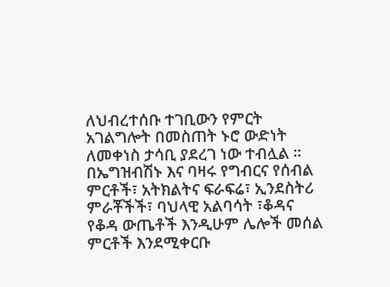ለህብረተሰቡ ተገቢውን የምርት አገልግሎት በመስጠት ኑሮ ውድነት ለመቀነስ ታሳቢ ያደረገ ነው ተብሏል ።
በኤግዝብሽኑ እና ባዛሩ የግብርና የሰብል ምርቶች፣ አትክልትና ፍራፍሬ፣ ኢንደስትሪ ምራቾችች፣ ባህላዊ አልባሳት ፣ቆዳና የቆዳ ውጤቶች እንዲሁም ሌሎች መሰል ምርቶች እንደሚቀርቡ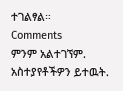ተገልፃል።
Comments
ምንም አልተገኘም.
አስተያየቶችዎን ይተዉት.